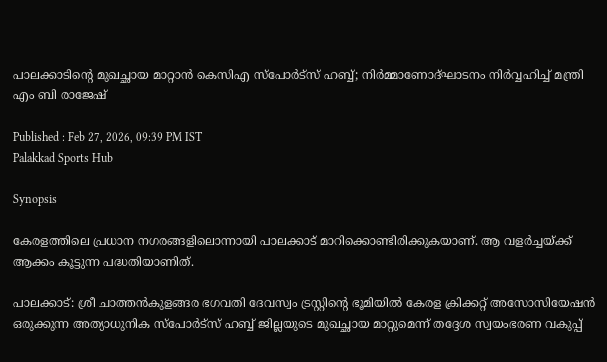പാലക്കാടിന്‍റെ മുഖച്ഛായ മാറ്റാൻ കെസിഎ സ്പോർട്സ് ഹബ്ബ്; നിർമ്മാണോദ്ഘാടനം നിർവ്വഹിച്ച് മന്ത്രി എം ബി രാജേഷ്

Published : Feb 27, 2026, 09:39 PM IST
Palakkad Sports Hub

Synopsis

കേരളത്തിലെ പ്രധാന നഗരങ്ങളിലൊന്നായി പാലക്കാട് മാറിക്കൊണ്ടിരിക്കുകയാണ്. ആ വളർച്ചയ്ക്ക് ആക്കം കൂട്ടുന്ന പദ്ധതിയാണിത്.

പാലക്കാട്: ശ്രീ ചാത്തൻകുളങ്ങര ഭഗവതി ദേവസ്വം ട്രസ്റ്റിന്‍റെ ഭൂമിയിൽ കേരള ക്രിക്കറ്റ് അസോസിയേഷൻ ഒരുക്കുന്ന അത്യാധുനിക സ്പോർട്സ് ഹബ്ബ് ജില്ലയുടെ മുഖച്ഛായ മാറ്റുമെന്ന് തദ്ദേശ സ്വയംഭരണ വകുപ്പ്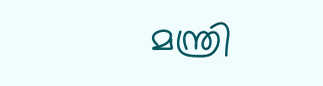മന്ത്രി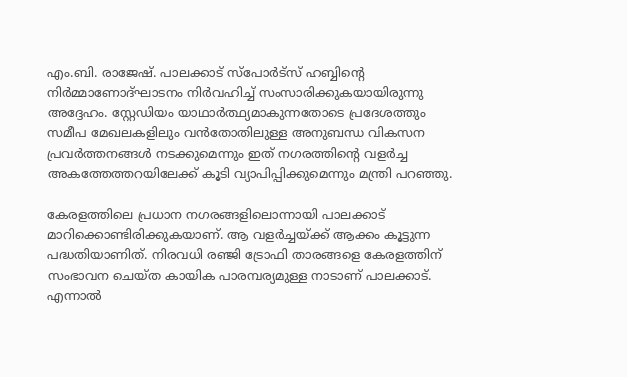എം.ബി. രാജേഷ്. പാലക്കാട് സ്പോർട്സ് ഹബ്ബിന്‍റെ നിർമ്മാണോദ്ഘാടനം നിർവഹിച്ച് സംസാരിക്കുകയായിരുന്നു അദ്ദേഹം. സ്റ്റേഡിയം യാഥാർത്ഥ്യമാകുന്നതോടെ പ്രദേശത്തും സമീപ മേഖലകളിലും വൻതോതിലുള്ള അനുബന്ധ വികസന പ്രവർത്തനങ്ങൾ നടക്കുമെന്നും ഇത് നഗരത്തിന്‍റെ വളർച്ച അകത്തേത്തറയിലേക്ക് കൂടി വ്യാപിപ്പിക്കുമെന്നും മന്ത്രി പറഞ്ഞു.

കേരളത്തിലെ പ്രധാന നഗരങ്ങളിലൊന്നായി പാലക്കാട് മാറിക്കൊണ്ടിരിക്കുകയാണ്. ആ വളർച്ചയ്ക്ക് ആക്കം കൂട്ടുന്ന പദ്ധതിയാണിത്. നിരവധി രഞ്ജി ട്രോഫി താരങ്ങളെ കേരളത്തിന് സംഭാവന ചെയ്ത കായിക പാരമ്പര്യമുള്ള നാടാണ് പാലക്കാട്. എന്നാൽ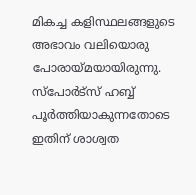മികച്ച കളിസ്ഥലങ്ങളുടെ അഭാവം വലിയൊരു പോരായ്മയായിരുന്നു. സ്പോർട്സ് ഹബ്ബ് പൂർത്തിയാകുന്നതോടെ ഇതിന് ശാശ്വത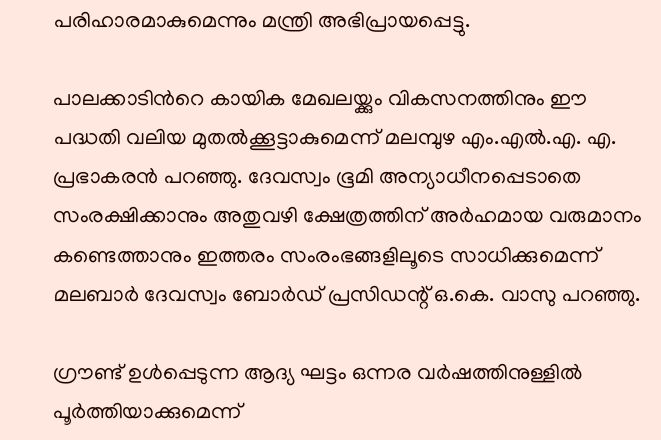പരിഹാരമാകുമെന്നും മന്ത്രി അഭിപ്രായപ്പെട്ടു.

പാലക്കാടിന്‍റെ കായിക മേഖലയ്ക്കും വികസനത്തിനും ഈ പദ്ധതി വലിയ മുതൽക്കൂട്ടാകുമെന്ന് മലമ്പുഴ എം.എൽ.എ. എ. പ്രഭാകരൻ പറഞ്ഞു. ദേവസ്വം ഭൂമി അന്യാധീനപ്പെടാതെ സംരക്ഷിക്കാനും അതുവഴി ക്ഷേത്രത്തിന് അർഹമായ വരുമാനം കണ്ടെത്താനും ഇത്തരം സംരംഭങ്ങളിലൂടെ സാധിക്കുമെന്ന് മലബാർ ദേവസ്വം ബോർഡ് പ്രസിഡന്റ് ഒ.കെ. വാസു പറഞ്ഞു.

ഗ്രൗണ്ട് ഉൾപ്പെടുന്ന ആദ്യ ഘട്ടം ഒന്നര വർഷത്തിനുള്ളിൽ പൂർത്തിയാക്കുമെന്ന്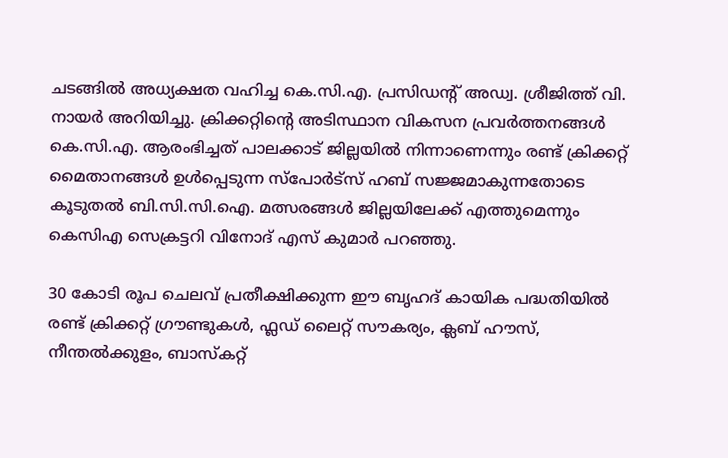ചടങ്ങിൽ അധ്യക്ഷത വഹിച്ച കെ.സി.എ. പ്രസിഡന്റ് അഡ്വ. ശ്രീജിത്ത് വി. നായർ അറിയിച്ചു. ക്രിക്കറ്റിന്റെ അടിസ്ഥാന വികസന പ്രവർത്തനങ്ങൾ കെ.സി.എ. ആരംഭിച്ചത് പാലക്കാട് ജില്ലയിൽ നിന്നാണെന്നും രണ്ട് ക്രിക്കറ്റ് മൈതാനങ്ങൾ ഉൾപ്പെടുന്ന സ്പോർട്സ് ഹബ് സജ്ജമാകുന്നതോടെ കൂടുതൽ ബി.സി.സി.ഐ. മത്സരങ്ങൾ ജില്ലയിലേക്ക് എത്തുമെന്നും കെസിഎ സെക്രട്ടറി വിനോദ് എസ് കുമാർ പറഞ്ഞു.

30 കോടി രൂപ ചെലവ് പ്രതീക്ഷിക്കുന്ന ഈ ബൃഹദ് കായിക പദ്ധതിയിൽ രണ്ട് ക്രിക്കറ്റ് ഗ്രൗണ്ടുകൾ, ഫ്ലഡ് ലൈറ്റ് സൗകര്യം, ക്ലബ് ഹൗസ്, നീന്തൽക്കുളം, ബാസ്‌കറ്റ്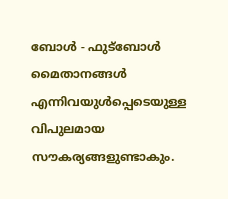ബോൾ - ഫുട്‌ബോൾ മൈതാനങ്ങൾ എന്നിവയുൾപ്പെടെയുള്ള വിപുലമായ സൗകര്യങ്ങളുണ്ടാകും.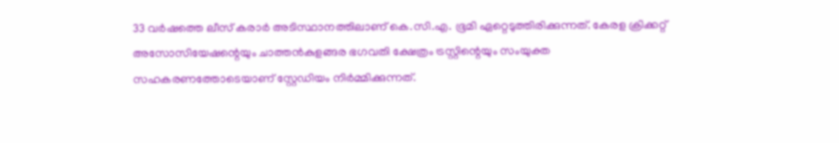33 വർഷത്തെ ലീസ് കരാർ അടിസ്ഥാനത്തിലാണ് കെ.സി.എ. ഭൂമി ഏറ്റെടുത്തിരിക്കുന്നത്. കേരള ക്രിക്കറ്റ് അസോസിയേഷന്റെയും ചാത്തൻകുളങ്ങര ഭഗവതി ക്ഷേത്രം ട്രസ്റ്റിന്റെയും സംയുക്ത സഹകരണത്തോടെയാണ് സ്റ്റേഡിയം നിർമ്മിക്കുന്നത്.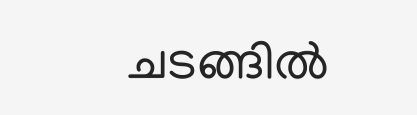ചടങ്ങിൽ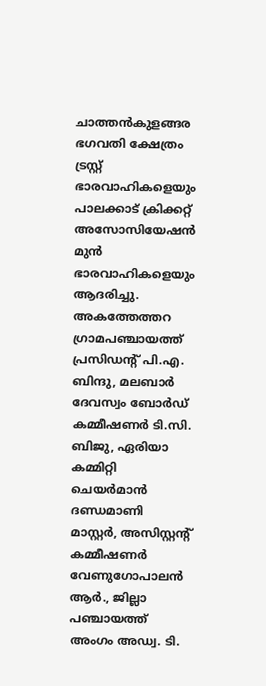ചാത്തൻകുളങ്ങര ഭഗവതി ക്ഷേത്രം ട്രസ്റ്റ് ഭാരവാഹികളെയും പാലക്കാട് ക്രിക്കറ്റ് അസോസിയേഷൻ മുൻ ഭാരവാഹികളെയും ആദരിച്ചു. അകത്തേത്തറ ഗ്രാമപഞ്ചായത്ത് പ്രസിഡന്റ് പി.എ. ബിന്ദു, മലബാർ ദേവസ്വം ബോർഡ് കമ്മീഷണർ ടി.സി. ബിജു, ഏരിയാ കമ്മിറ്റി ചെയർമാൻ ദണ്ഡമാണി മാസ്റ്റർ, അസിസ്റ്റന്റ് കമ്മീഷണർ വേണുഗോപാലൻ ആർ., ജില്ലാ പഞ്ചായത്ത് അംഗം അഡ്വ. ടി.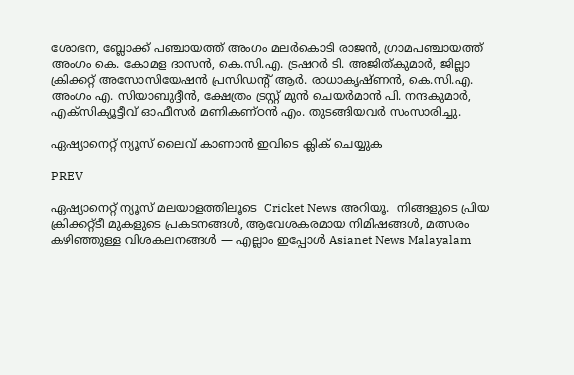ശോഭന, ബ്ലോക്ക് പഞ്ചായത്ത് അംഗം മലർകൊടി രാജൻ, ഗ്രാമപഞ്ചായത്ത് അംഗം കെ. കോമള ദാസൻ, കെ.സി.എ. ട്രഷറർ ടി. അജിത്കുമാർ, ജില്ലാ ക്രിക്കറ്റ് അസോസിയേഷൻ പ്രസിഡന്റ് ആർ. രാധാകൃഷ്ണൻ, കെ.സി.എ. അംഗം എ. സിയാബുദ്ദീൻ, ക്ഷേത്രം ട്രസ്റ്റ് മുൻ ചെയർമാൻ പി. നന്ദകുമാർ, എക്സിക്യൂട്ടീവ് ഓഫീസർ മണികണ്ഠൻ എം. തുടങ്ങിയവർ സംസാരിച്ചു.

ഏഷ്യാനെറ്റ് ന്യൂസ് ലൈവ് കാണാന്‍ ഇവിടെ ക്ലിക് ചെയ്യുക

PREV

ഏഷ്യാനെറ്റ് ന്യൂസ് മലയാളത്തിലൂടെ  Cricket News അറിയൂ.  നിങ്ങളുടെ പ്രിയ ക്രിക്കറ്റ്ടീ മുകളുടെ പ്രകടനങ്ങൾ, ആവേശകരമായ നിമിഷങ്ങൾ, മത്സരം കഴിഞ്ഞുള്ള വിശകലനങ്ങൾ — എല്ലാം ഇപ്പോൾ Asianet News Malayalam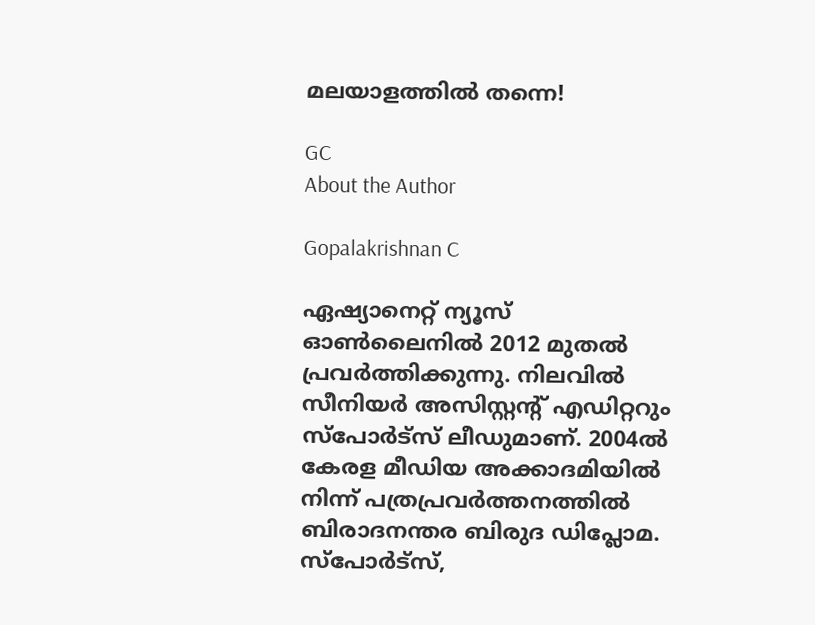മലയാളത്തിൽ തന്നെ!

GC
About the Author

Gopalakrishnan C

ഏഷ്യാനെറ്റ് ന്യൂസ് ഓണ്‍ലൈനില്‍ 2012 മുതല്‍ പ്രവര്‍ത്തിക്കുന്നു. നിലവില്‍ സീനിയര്‍ അസിസ്റ്റന്‍റ് എഡിറ്ററും സ്പോർട്സ് ലീഡുമാണ്. 2004ൽ കേരള മീഡിയ അക്കാദമിയില്‍ നിന്ന് പത്രപ്രവര്‍ത്തനത്തില്‍ ബിരാദനന്തര ബിരുദ ഡിപ്ലോമ. സ്പോര്‍ട്സ്,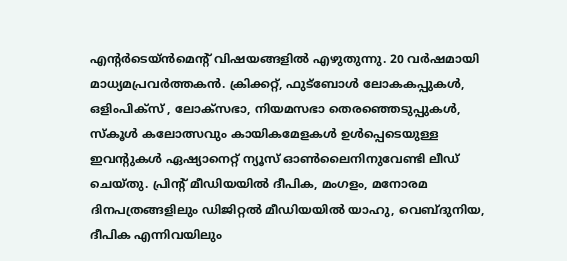എന്‍റര്‍ടെയ്ൻമെന്‍റ് വിഷയങ്ങളില്‍ എഴുതുന്നു. 20 വര്‍ഷമായി മാധ്യമപ്രവര്‍ത്തകൻ. ക്രിക്കറ്റ്, ഫുട്ബോള്‍ ലോകകപ്പുകൾ, ഒളിംപിക്സ് , ലോക്സഭാ, നിയമസഭാ തെരഞ്ഞെടുപ്പുകള്‍, സ്കൂള്‍ കലോത്സവും കായികമേളകള്‍ ഉള്‍പ്പെടെയുള്ള ഇവന്‍റുകള്‍ ഏഷ്യാനെറ്റ് ന്യൂസ് ഓണ്‍ലൈനിനുവേണ്ടി ലീഡ് ചെയ്തു. പ്രിന്‍റ് മീഡിയയില്‍ ദീപിക, മംഗളം, മനോരമ ദിനപത്രങ്ങളിലും ഡിജിറ്റൽ മീഡിയയില്‍ യാഹു, വെബ്ദുനിയ, ദീപിക എന്നിവയിലും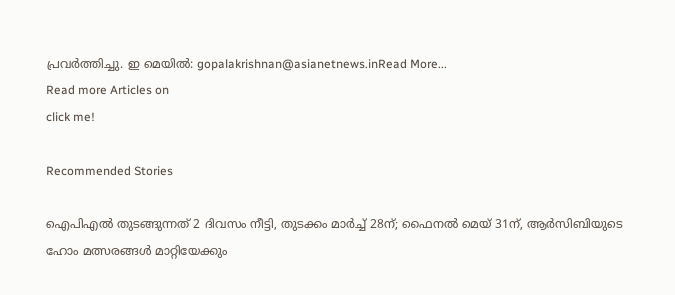പ്രവര്‍ത്തിച്ചു. ഇ മെയില്‍: gopalakrishnan@asianetnews.inRead More...
Read more Articles on
click me!

Recommended Stories

ഐപിഎൽ തുടങ്ങുന്നത് 2 ദിവസം നീട്ടി, തുടക്കം മാർച്ച് 28ന്; ഫൈനൽ മെയ് 31ന്, ആര്‍സിബിയുടെ ഹോം മത്സരങ്ങള്‍ മാറ്റിയേക്കും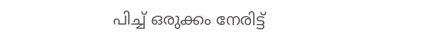പിച്ച് ഒരുക്കം നേരിട്ട്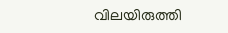വിലയിരുത്തി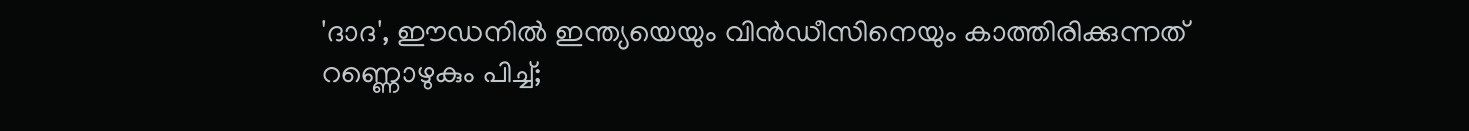'ദാദ', ഈഡനില്‍ ഇന്ത്യയെയും വിന്‍ഡീസിനെയും കാത്തിരിക്കുന്നത് റണ്ണൊഴുകും പിച്ച്;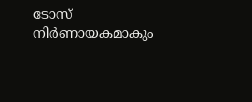ടോസ് നിർണായകമാകും